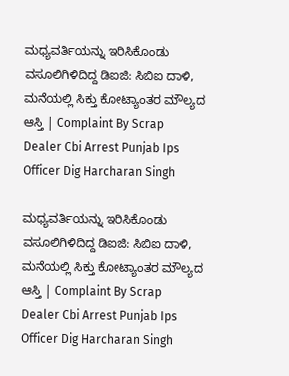ಮಧ್ಯವರ್ತಿಯನ್ನು ಇರಿಸಿಕೊಂಡು ವಸೂಲಿಗಿಳಿದಿದ್ದ ಡಿಐಜಿ: ಸಿಬಿಐ ದಾಳಿ, ಮನೆಯಲ್ಲಿ ಸಿಕ್ತು ಕೋಟ್ಯಾಂತರ ಮೌಲ್ಯದ ಆಸ್ತಿ | Complaint By Scrap Dealer Cbi Arrest Punjab Ips Officer Dig Harcharan Singh

ಮಧ್ಯವರ್ತಿಯನ್ನು ಇರಿಸಿಕೊಂಡು ವಸೂಲಿಗಿಳಿದಿದ್ದ ಡಿಐಜಿ: ಸಿಬಿಐ ದಾಳಿ, ಮನೆಯಲ್ಲಿ ಸಿಕ್ತು ಕೋಟ್ಯಾಂತರ ಮೌಲ್ಯದ ಆಸ್ತಿ | Complaint By Scrap Dealer Cbi Arrest Punjab Ips Officer Dig Harcharan Singh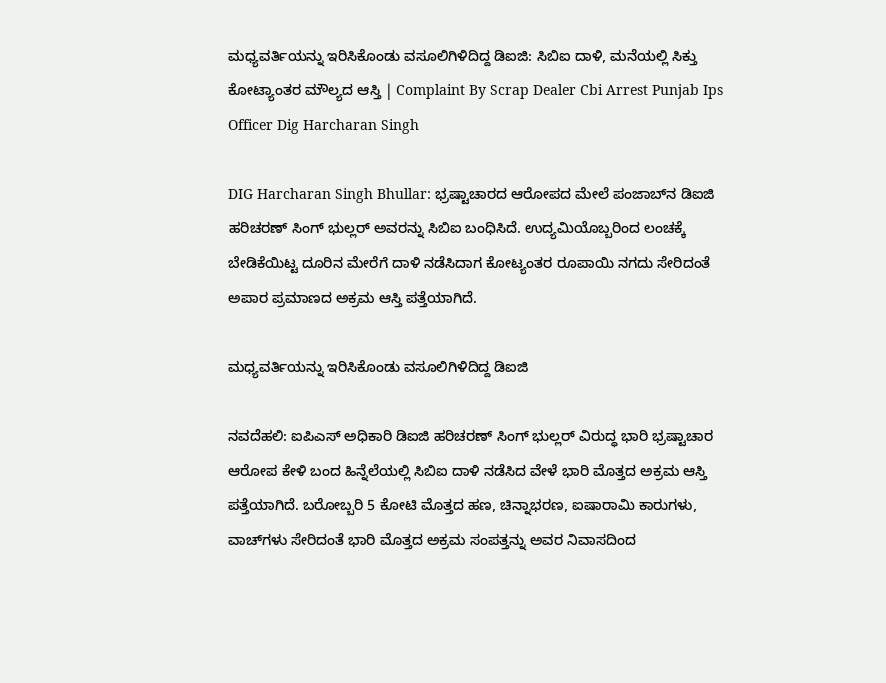ಮಧ್ಯವರ್ತಿಯನ್ನು ಇರಿಸಿಕೊಂಡು ವಸೂಲಿಗಿಳಿದಿದ್ದ ಡಿಐಜಿ: ಸಿಬಿಐ ದಾಳಿ, ಮನೆಯಲ್ಲಿ ಸಿಕ್ತು ಕೋಟ್ಯಾಂತರ ಮೌಲ್ಯದ ಆಸ್ತಿ | Complaint By Scrap Dealer Cbi Arrest Punjab Ips Officer Dig Harcharan Singh

DIG Harcharan Singh Bhullar: ಭ್ರಷ್ಟಾಚಾರದ ಆರೋಪದ ಮೇಲೆ ಪಂಜಾಬ್‌ನ ಡಿಐಜಿ ಹರಿಚರಣ್ ಸಿಂಗ್ ಭುಲ್ಲರ್ ಅವರನ್ನು ಸಿಬಿಐ ಬಂಧಿಸಿದೆ. ಉದ್ಯಮಿಯೊಬ್ಬರಿಂದ ಲಂಚಕ್ಕೆ ಬೇಡಿಕೆಯಿಟ್ಟ ದೂರಿನ ಮೇರೆಗೆ ದಾಳಿ ನಡೆಸಿದಾಗ ಕೋಟ್ಯಂತರ ರೂಪಾಯಿ ನಗದು ಸೇರಿದಂತೆ ಅಪಾರ ಪ್ರಮಾಣದ ಅಕ್ರಮ ಆಸ್ತಿ ಪತ್ತೆಯಾಗಿದೆ.

ಮಧ್ಯವರ್ತಿಯನ್ನು ಇರಿಸಿಕೊಂಡು ವಸೂಲಿಗಿಳಿದಿದ್ದ ಡಿಐಜಿ

ನವದೆಹಲಿ: ಐಪಿಎಸ್ ಅಧಿಕಾರಿ ಡಿಐಜಿ ಹರಿಚರಣ್ ಸಿಂಗ್ ಭುಲ್ಲರ್ ವಿರುದ್ಧ ಭಾರಿ ಭ್ರಷ್ಟಾಚಾರ ಆರೋಪ ಕೇಳಿ ಬಂದ ಹಿನ್ನೆಲೆಯಲ್ಲಿ ಸಿಬಿಐ ದಾಳಿ ನಡೆಸಿದ ವೇಳೆ ಭಾರಿ ಮೊತ್ತದ ಅಕ್ರಮ ಆಸ್ತಿ ಪತ್ತೆಯಾಗಿದೆ. ಬರೋಬ್ಬರಿ 5 ಕೋಟಿ ಮೊತ್ತದ ಹಣ, ಚಿನ್ನಾಭರಣ, ಐಷಾರಾಮಿ ಕಾರುಗಳು, ವಾಚ್‌ಗಳು ಸೇರಿದಂತೆ ಭಾರಿ ಮೊತ್ತದ ಅಕ್ರಮ ಸಂಪತ್ತನ್ನು ಅವರ ನಿವಾಸದಿಂದ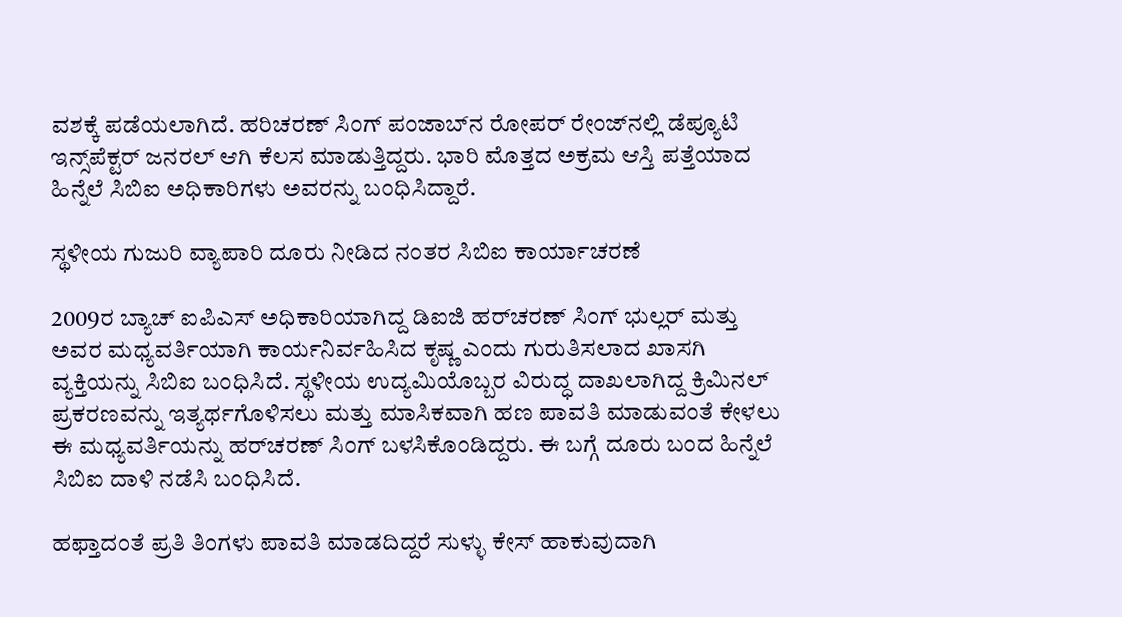ವಶಕ್ಕೆ ಪಡೆಯಲಾಗಿದೆ. ಹರಿಚರಣ್ ಸಿಂಗ್ ಪಂಜಾಬ್‌ನ ರೋಪರ್ ರೇಂಜ್‌ನಲ್ಲಿ ಡೆಪ್ಯೂಟಿ ಇನ್ಸ್‌ಪೆಕ್ಟರ್ ಜನರಲ್ ಆಗಿ ಕೆಲಸ ಮಾಡುತ್ತಿದ್ದರು. ಭಾರಿ ಮೊತ್ತದ ಅಕ್ರಮ ಆಸ್ತಿ ಪತ್ತೆಯಾದ ಹಿನ್ನೆಲೆ ಸಿಬಿಐ ಅಧಿಕಾರಿಗಳು ಅವರನ್ನು ಬಂಧಿಸಿದ್ದಾರೆ.

ಸ್ಥಳೀಯ ಗುಜುರಿ ವ್ಯಾಪಾರಿ ದೂರು ನೀಡಿದ ನಂತರ ಸಿಬಿಐ ಕಾರ್ಯಾಚರಣೆ

2009ರ ಬ್ಯಾಚ್ ಐಪಿಎಸ್ ಅಧಿಕಾರಿಯಾಗಿದ್ದ ಡಿಐಜಿ ಹರ್‌ಚರಣ್ ಸಿಂಗ್ ಭುಲ್ಲರ್ ಮತ್ತು ಅವರ ಮಧ್ಯವರ್ತಿಯಾಗಿ ಕಾರ್ಯನಿರ್ವಹಿಸಿದ ಕೃಷ್ಣ ಎಂದು ಗುರುತಿಸಲಾದ ಖಾಸಗಿ ವ್ಯಕ್ತಿಯನ್ನು ಸಿಬಿಐ ಬಂಧಿಸಿದೆ. ಸ್ಥಳೀಯ ಉದ್ಯಮಿಯೊಬ್ಬರ ವಿರುದ್ಧ ದಾಖಲಾಗಿದ್ದ ಕ್ರಿಮಿನಲ್ ಪ್ರಕರಣವನ್ನು ಇತ್ಯರ್ಥಗೊಳಿಸಲು ಮತ್ತು ಮಾಸಿಕವಾಗಿ ಹಣ ಪಾವತಿ ಮಾಡುವಂತೆ ಕೇಳಲು ಈ ಮಧ್ಯವರ್ತಿಯನ್ನು ಹರ್‌ಚರಣ್ ಸಿಂಗ್ ಬಳಸಿಕೊಂಡಿದ್ದರು. ಈ ಬಗ್ಗೆ ದೂರು ಬಂದ ಹಿನ್ನೆಲೆ ಸಿಬಿಐ ದಾಳಿ ನಡೆಸಿ ಬಂಧಿಸಿದೆ.

ಹಫ್ತಾದಂತೆ ಪ್ರತಿ ತಿಂಗಳು ಪಾವತಿ ಮಾಡದಿದ್ದರೆ ಸುಳ್ಳು ಕೇಸ್ ಹಾಕುವುದಾಗಿ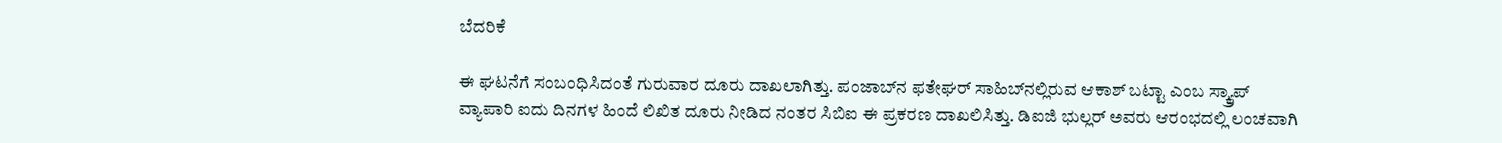ಬೆದರಿಕೆ

ಈ ಘಟನೆಗೆ ಸಂಬಂಧಿಸಿದಂತೆ ಗುರುವಾರ ದೂರು ದಾಖಲಾಗಿತ್ತು. ಪಂಜಾಬ್‌ನ ಫತೇಘರ್ ಸಾಹಿಬ್‌ನಲ್ಲಿರುವ ಆಕಾಶ್ ಬಟ್ಟಾ ಎಂಬ ಸ್ಕ್ರ್ಯಾಪ್ ವ್ಯಾಪಾರಿ ಐದು ದಿನಗಳ ಹಿಂದೆ ಲಿಖಿತ ದೂರು ನೀಡಿದ ನಂತರ ಸಿಬಿಐ ಈ ಪ್ರಕರಣ ದಾಖಲಿಸಿತ್ತು. ಡಿಐಜಿ ಭುಲ್ಲರ್ ಅವರು ಆರಂಭದಲ್ಲಿ ಲಂಚವಾಗಿ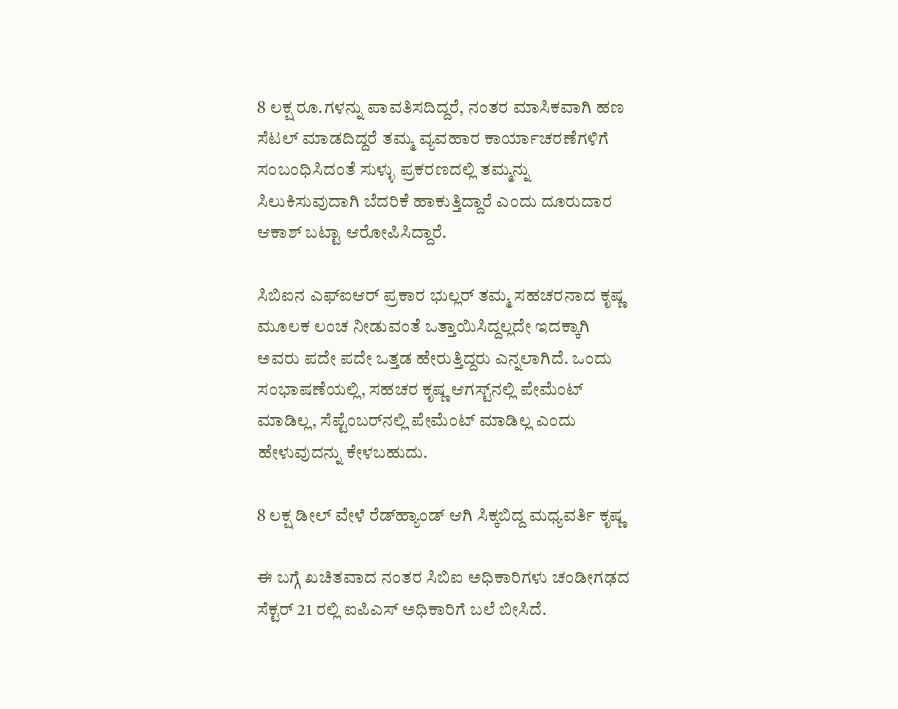8 ಲಕ್ಷ ರೂ.ಗಳನ್ನು ಪಾವತಿಸದಿದ್ದರೆ, ನಂತರ ಮಾಸಿಕವಾಗಿ ಹಣ ಸೆಟಲ್ ಮಾಡದಿದ್ದರೆ ತಮ್ಮ ವ್ಯವಹಾರ ಕಾರ್ಯಾಚರಣೆಗಳಿಗೆ ಸಂಬಂಧಿಸಿದಂತೆ ಸುಳ್ಳು ಪ್ರಕರಣದಲ್ಲಿ ತಮ್ಮನ್ನು ಸಿಲುಕಿಸುವುದಾಗಿ ಬೆದರಿಕೆ ಹಾಕುತ್ತಿದ್ದಾರೆ ಎಂದು ದೂರುದಾರ ಆಕಾಶ್ ಬಟ್ಟಾ ಆರೋಪಿಸಿದ್ದಾರೆ.

ಸಿಬಿಐನ ಎಫ್‌ಐಆರ್ ಪ್ರಕಾರ ಭುಲ್ಲರ್ ತಮ್ಮ ಸಹಚರನಾದ ಕೃಷ್ಣ ಮೂಲಕ ಲಂಚ ನೀಡುವಂತೆ ಒತ್ತಾಯಿಸಿದ್ದಲ್ಲದೇ ಇದಕ್ಕಾಗಿ ಅವರು ಪದೇ ಪದೇ ಒತ್ತಡ ಹೇರುತ್ತಿದ್ದರು ಎನ್ನಲಾಗಿದೆ. ಒಂದು ಸಂಭಾಷಣೆಯಲ್ಲಿ, ಸಹಚರ ಕೃಷ್ಣ ಆಗಸ್ಟ್‌ನಲ್ಲಿ ಪೇಮೆಂಟ್ ಮಾಡಿಲ್ಲ, ಸೆಪ್ಟೆಂಬರ್‌ನಲ್ಲಿ ಪೇಮೆಂಟ್ ಮಾಡಿಲ್ಲ ಎಂದು ಹೇಳುವುದನ್ನು ಕೇಳಬಹುದು.

8 ಲಕ್ಷ ಡೀಲ್ ವೇಳೆ ರೆಡ್‌ಹ್ಯಾಂಡ್ ಆಗಿ ಸಿಕ್ಕಬಿದ್ದ ಮಧ್ಯವರ್ತಿ ಕೃಷ್ಣ

ಈ ಬಗ್ಗೆ ಖಚಿತವಾದ ನಂತರ ಸಿಬಿಐ ಅಧಿಕಾರಿಗಳು ಚಂಡೀಗಢದ ಸೆಕ್ಟರ್ 21 ರಲ್ಲಿ ಐಪಿಎಸ್ ಅಧಿಕಾರಿಗೆ ಬಲೆ ಬೀಸಿದೆ.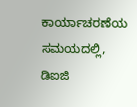ಕಾರ್ಯಾಚರಣೆಯ ಸಮಯದಲ್ಲಿ, ಡಿಐಜಿ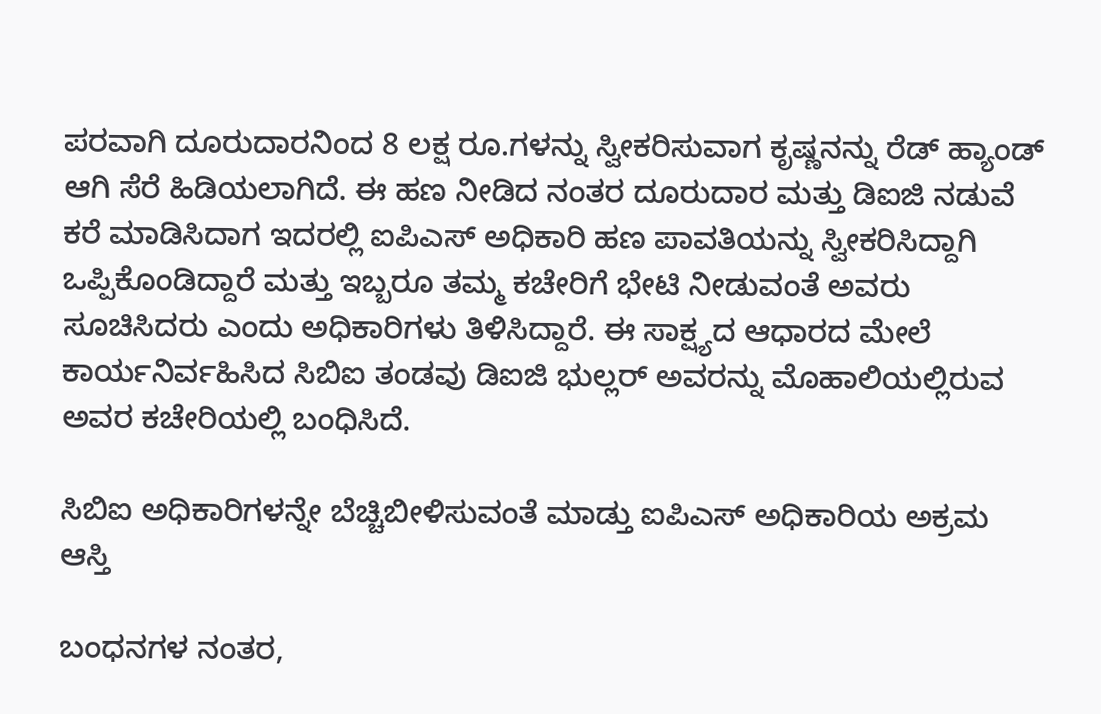ಪರವಾಗಿ ದೂರುದಾರನಿಂದ 8 ಲಕ್ಷ ರೂ.ಗಳನ್ನು ಸ್ವೀಕರಿಸುವಾಗ ಕೃಷ್ಣನನ್ನು ರೆಡ್ ಹ್ಯಾಂಡ್ ಆಗಿ ಸೆರೆ ಹಿಡಿಯಲಾಗಿದೆ. ಈ ಹಣ ನೀಡಿದ ನಂತರ ದೂರುದಾರ ಮತ್ತು ಡಿಐಜಿ ನಡುವೆ ಕರೆ ಮಾಡಿಸಿದಾಗ ಇದರಲ್ಲಿ ಐಪಿಎಸ್ ಅಧಿಕಾರಿ ಹಣ ಪಾವತಿಯನ್ನು ಸ್ವೀಕರಿಸಿದ್ದಾಗಿ ಒಪ್ಪಿಕೊಂಡಿದ್ದಾರೆ ಮತ್ತು ಇಬ್ಬರೂ ತಮ್ಮ ಕಚೇರಿಗೆ ಭೇಟಿ ನೀಡುವಂತೆ ಅವರು ಸೂಚಿಸಿದರು ಎಂದು ಅಧಿಕಾರಿಗಳು ತಿಳಿಸಿದ್ದಾರೆ. ಈ ಸಾಕ್ಷ್ಯದ ಆಧಾರದ ಮೇಲೆ ಕಾರ್ಯನಿರ್ವಹಿಸಿದ ಸಿಬಿಐ ತಂಡವು ಡಿಐಜಿ ಭುಲ್ಲರ್ ಅವರನ್ನು ಮೊಹಾಲಿಯಲ್ಲಿರುವ ಅವರ ಕಚೇರಿಯಲ್ಲಿ ಬಂಧಿಸಿದೆ.

ಸಿಬಿಐ ಅಧಿಕಾರಿಗಳನ್ನೇ ಬೆಚ್ಚಿಬೀಳಿಸುವಂತೆ ಮಾಡ್ತು ಐಪಿಎಸ್ ಅಧಿಕಾರಿಯ ಅಕ್ರಮ ಆಸ್ತಿ

ಬಂಧನಗಳ ನಂತರ,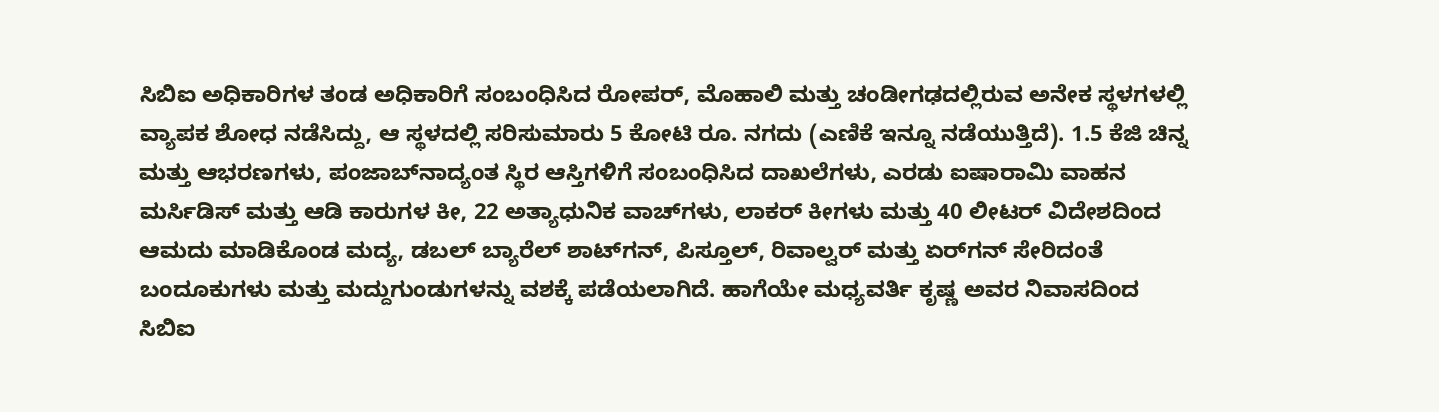ಸಿಬಿಐ ಅಧಿಕಾರಿಗಳ ತಂಡ ಅಧಿಕಾರಿಗೆ ಸಂಬಂಧಿಸಿದ ರೋಪರ್, ಮೊಹಾಲಿ ಮತ್ತು ಚಂಡೀಗಢದಲ್ಲಿರುವ ಅನೇಕ ಸ್ಥಳಗಳಲ್ಲಿ ವ್ಯಾಪಕ ಶೋಧ ನಡೆಸಿದ್ದು, ಆ ಸ್ಥಳದಲ್ಲಿ ಸರಿಸುಮಾರು 5 ಕೋಟಿ ರೂ. ನಗದು (ಎಣಿಕೆ ಇನ್ನೂ ನಡೆಯುತ್ತಿದೆ). 1.5 ಕೆಜಿ ಚಿನ್ನ ಮತ್ತು ಆಭರಣಗಳು, ಪಂಜಾಬ್‌ನಾದ್ಯಂತ ಸ್ಥಿರ ಆಸ್ತಿಗಳಿಗೆ ಸಂಬಂಧಿಸಿದ ದಾಖಲೆಗಳು, ಎರಡು ಐಷಾರಾಮಿ ವಾಹನ ಮರ್ಸಿಡಿಸ್ ಮತ್ತು ಆಡಿ ಕಾರುಗಳ ಕೀ, 22 ಅತ್ಯಾಧುನಿಕ ವಾಚ್‌ಗಳು, ಲಾಕರ್ ಕೀಗಳು ಮತ್ತು 40 ಲೀಟರ್ ವಿದೇಶದಿಂದ ಆಮದು ಮಾಡಿಕೊಂಡ ಮದ್ಯ, ಡಬಲ್ ಬ್ಯಾರೆಲ್ ಶಾಟ್‌ಗನ್, ಪಿಸ್ತೂಲ್, ರಿವಾಲ್ವರ್ ಮತ್ತು ಏರ್‌ಗನ್ ಸೇರಿದಂತೆ ಬಂದೂಕುಗಳು ಮತ್ತು ಮದ್ದುಗುಂಡುಗಳನ್ನು ವಶಕ್ಕೆ ಪಡೆಯಲಾಗಿದೆ. ಹಾಗೆಯೇ ಮಧ್ಯವರ್ತಿ ಕೃಷ್ಣ ಅವರ ನಿವಾಸದಿಂದ ಸಿಬಿಐ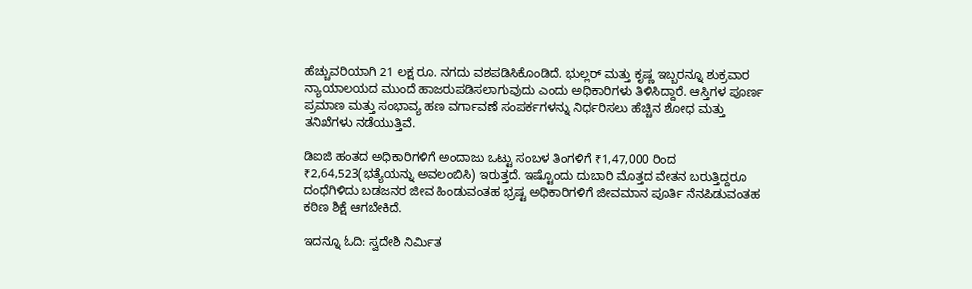ಹೆಚ್ಚುವರಿಯಾಗಿ 21 ಲಕ್ಷ ರೂ. ನಗದು ವಶಪಡಿಸಿಕೊಂಡಿದೆ. ಭುಲ್ಲರ್ ಮತ್ತು ಕೃಷ್ಣ ಇಬ್ಬರನ್ನೂ ಶುಕ್ರವಾರ ನ್ಯಾಯಾಲಯದ ಮುಂದೆ ಹಾಜರುಪಡಿಸಲಾಗುವುದು ಎಂದು ಅಧಿಕಾರಿಗಳು ತಿಳಿಸಿದ್ದಾರೆ. ಆಸ್ತಿಗಳ ಪೂರ್ಣ ಪ್ರಮಾಣ ಮತ್ತು ಸಂಭಾವ್ಯ ಹಣ ವರ್ಗಾವಣೆ ಸಂಪರ್ಕಗಳನ್ನು ನಿರ್ಧರಿಸಲು ಹೆಚ್ಚಿನ ಶೋಧ ಮತ್ತು ತನಿಖೆಗಳು ನಡೆಯುತ್ತಿವೆ.

ಡಿಐಜಿ ಹಂತದ ಅಧಿಕಾರಿಗಳಿಗೆ ಅಂದಾಜು ಒಟ್ಟು ಸಂಬಳ ತಿಂಗಳಿಗೆ ₹1,47,000 ರಿಂದ ₹2,64,523(ಭತ್ಯೆಯನ್ನು ಅವಲಂಬಿಸಿ) ಇರುತ್ತದೆ. ಇಷ್ಟೊಂದು ದುಬಾರಿ ಮೊತ್ತದ ವೇತನ ಬರುತ್ತಿದ್ದರೂ ದಂಧೆಗಿಳಿದು ಬಡಜನರ ಜೀವ ಹಿಂಡುವಂತಹ ಭ್ರಷ್ಟ ಅಧಿಕಾರಿಗಳಿಗೆ ಜೀವಮಾನ ಪೂರ್ತಿ ನೆನಪಿಡುವಂತಹ ಕಠಿಣ ಶಿಕ್ಷೆ ಆಗಬೇಕಿದೆ.

ಇದನ್ನೂ ಓದಿ: ಸ್ವದೇಶಿ ನಿರ್ಮಿತ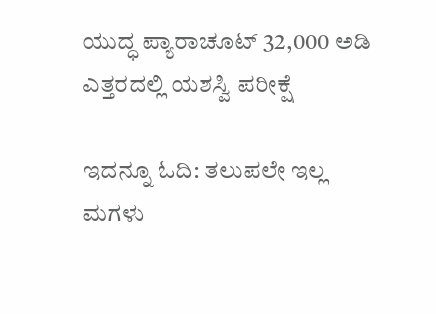ಯುದ್ಧ ಪ್ಯಾರಾಚೂಟ್ 32,000 ಅಡಿ ಎತ್ತರದಲ್ಲಿ ಯಶಸ್ವಿ ಪರೀಕ್ಷೆ

ಇದನ್ನೂ ಓದಿ: ತಲುಪಲೇ ಇಲ್ಲ ಮಗಳು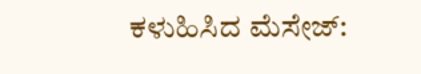ಕಳುಹಿಸಿದ ಮೆಸೇಜ್: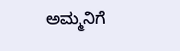ಅಮ್ಮನಿಗೆ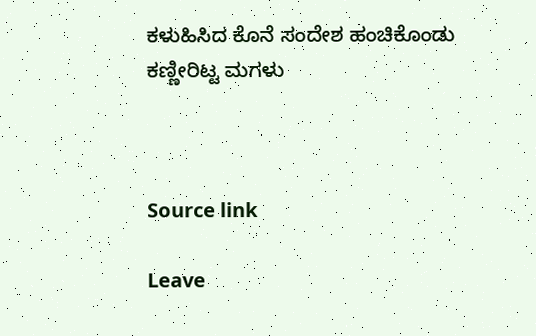ಕಳುಹಿಸಿದ ಕೊನೆ ಸಂದೇಶ ಹಂಚಿಕೊಂಡು ಕಣ್ಣೀರಿಟ್ಟ ಮಗಳು



Source link

Leave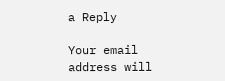a Reply

Your email address will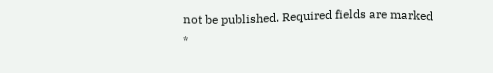not be published. Required fields are marked *